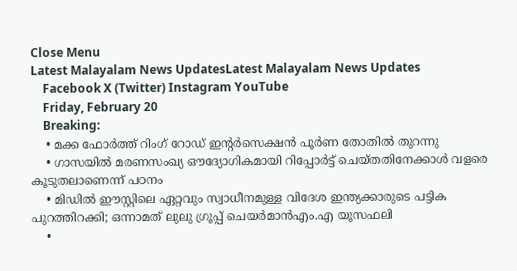Close Menu
Latest Malayalam News UpdatesLatest Malayalam News Updates
    Facebook X (Twitter) Instagram YouTube
    Friday, February 20
    Breaking:
    • മക്ക ഫോര്‍ത്ത് റിംഗ് റോഡ് ഇന്റര്‍സെക്ഷന്‍ പൂര്‍ണ തോതില്‍ തുറന്നു
    • ഗാസയില്‍ മരണസംഖ്യ ഔദ്യോഗികമായി റിപ്പോര്‍ട്ട് ചെയ്തതിനേക്കാള്‍ വളരെ കൂടുതലാണെന്ന് പഠനം
    • മിഡില്‍ ഈസ്റ്റിലെ ഏറ്റവും സ്വാധീനമുള്ള വിദേശ ഇന്ത്യക്കാരുടെ പട്ടിക പുറത്തിറക്കി; ഒന്നാമത് ലുലു ഗ്രൂപ്പ് ചെയർമാൻഎം.എ യൂസഫലി
    •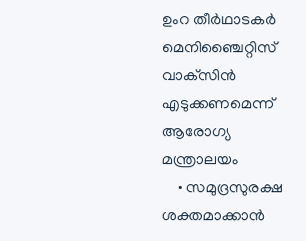ഉംറ തീര്‍ഥാടകര്‍ മെനിഞ്ചൈറ്റിസ് വാക്‌സിന്‍ എടുക്കണമെന്ന് ആരോഗ്യ മന്ത്രാലയം
    • സമുദ്രസുരക്ഷ ശക്തമാക്കാൻ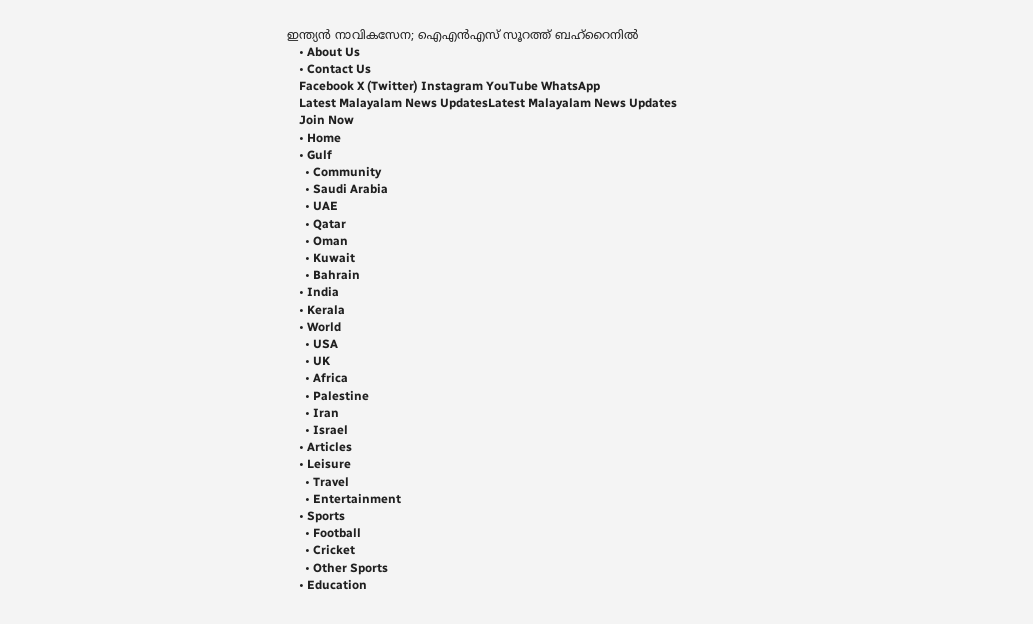ഇന്ത്യൻ നാവികസേന; ഐഎൻഎസ് സൂറത്ത് ബഹ്‌റൈനിൽ
    • About Us
    • Contact Us
    Facebook X (Twitter) Instagram YouTube WhatsApp
    Latest Malayalam News UpdatesLatest Malayalam News Updates
    Join Now
    • Home
    • Gulf
      • Community
      • Saudi Arabia
      • UAE
      • Qatar
      • Oman
      • Kuwait
      • Bahrain
    • India
    • Kerala
    • World
      • USA
      • UK
      • Africa
      • Palestine
      • Iran
      • Israel
    • Articles
    • Leisure
      • Travel
      • Entertainment
    • Sports
      • Football
      • Cricket
      • Other Sports
    • Education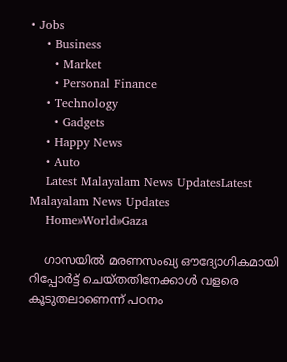• Jobs
    • Business
      • Market
      • Personal Finance
    • Technology
      • Gadgets
    • Happy News
    • Auto
    Latest Malayalam News UpdatesLatest Malayalam News Updates
    Home»World»Gaza

    ഗാസയില്‍ മരണസംഖ്യ ഔദ്യോഗികമായി റിപ്പോര്‍ട്ട് ചെയ്തതിനേക്കാള്‍ വളരെ കൂടുതലാണെന്ന് പഠനം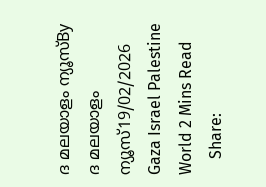ദ മലയാളം ന്യൂസ്By ദ മലയാളം ന്യൂസ്19/02/2026 Gaza Israel Palestine World 2 Mins Read
    Share: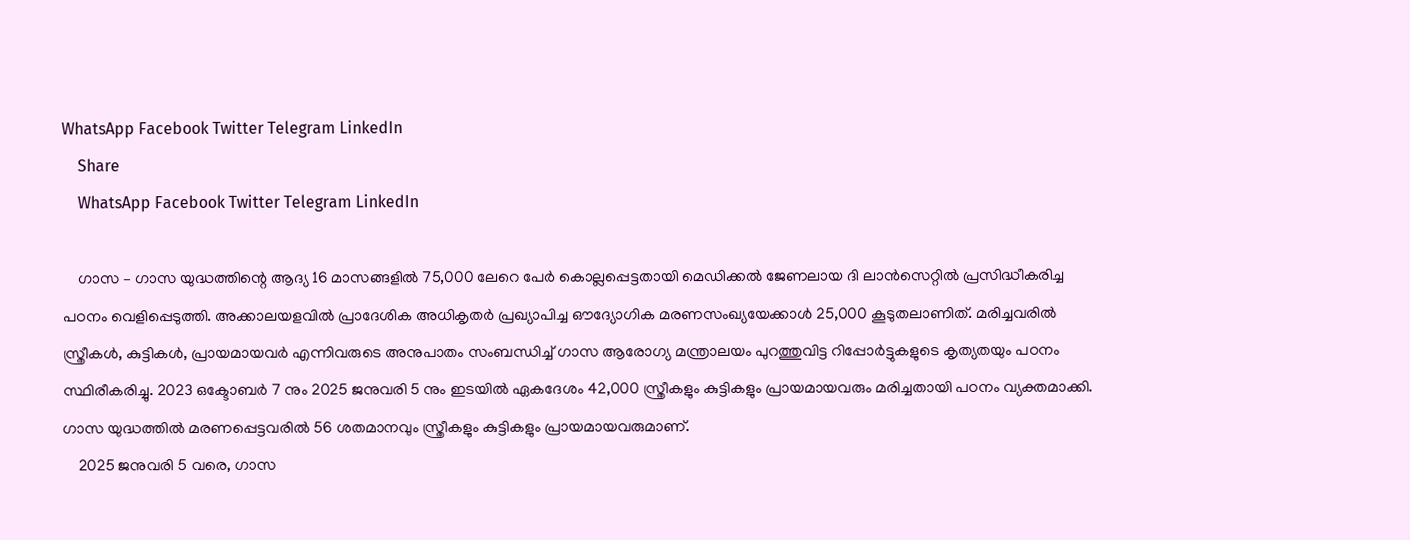WhatsApp Facebook Twitter Telegram LinkedIn
    Share
    WhatsApp Facebook Twitter Telegram LinkedIn

    ഗാസ – ഗാസ യുദ്ധത്തിന്റെ ആദ്യ 16 മാസങ്ങളില്‍ 75,000 ലേറെ പേര്‍ കൊല്ലപ്പെട്ടതായി മെഡിക്കല്‍ ജേണലായ ദി ലാന്‍സെറ്റില്‍ പ്രസിദ്ധീകരിച്ച പഠനം വെളിപ്പെടുത്തി. അക്കാലയളവില്‍ പ്രാദേശിക അധികൃതര്‍ പ്രഖ്യാപിച്ച ഔദ്യോഗിക മരണസംഖ്യയേക്കാള്‍ 25,000 കൂടുതലാണിത്. മരിച്ചവരില്‍ സ്ത്രീകള്‍, കുട്ടികള്‍, പ്രായമായവര്‍ എന്നിവരുടെ അനുപാതം സംബന്ധിച്ച് ഗാസ ആരോഗ്യ മന്ത്രാലയം പുറത്തുവിട്ട റിപ്പോര്‍ട്ടുകളുടെ കൃത്യതയും പഠനം സ്ഥിരീകരിച്ചു. 2023 ഒക്ടോബര്‍ 7 നും 2025 ജനുവരി 5 നും ഇടയില്‍ ഏകദേശം 42,000 സ്ത്രീകളും കുട്ടികളും പ്രായമായവരും മരിച്ചതായി പഠനം വ്യക്തമാക്കി. ഗാസ യുദ്ധത്തില്‍ മരണപ്പെട്ടവരില്‍ 56 ശതമാനവും സ്ത്രീകളും കുട്ടികളും പ്രായമായവരുമാണ്.
    2025 ജനുവരി 5 വരെ, ഗാസ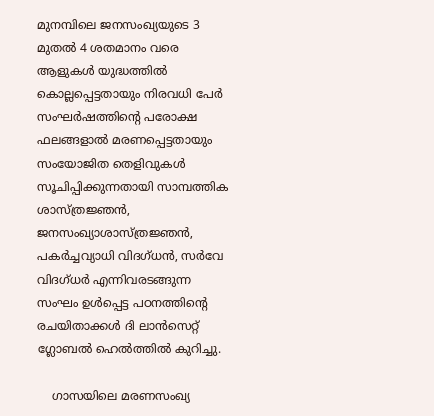മുനമ്പിലെ ജനസംഖ്യയുടെ 3 മുതല്‍ 4 ശതമാനം വരെ ആളുകള്‍ യുദ്ധത്തില്‍ കൊല്ലപ്പെട്ടതായും നിരവധി പേര്‍ സംഘര്‍ഷത്തിന്റെ പരോക്ഷ ഫലങ്ങളാല്‍ മരണപ്പെട്ടതായും സംയോജിത തെളിവുകള്‍ സൂചിപ്പിക്കുന്നതായി സാമ്പത്തിക ശാസ്ത്രജ്ഞന്‍, ജനസംഖ്യാശാസ്ത്രജ്ഞന്‍, പകര്‍ച്ചവ്യാധി വിദഗ്ധന്‍, സര്‍വേ വിദഗ്ധര്‍ എന്നിവരടങ്ങുന്ന സംഘം ഉള്‍പ്പെട്ട പഠനത്തിന്റെ രചയിതാക്കള്‍ ദി ലാന്‍സെറ്റ് ഗ്ലോബല്‍ ഹെല്‍ത്തില്‍ കുറിച്ചു.

    ഗാസയിലെ മരണസംഖ്യ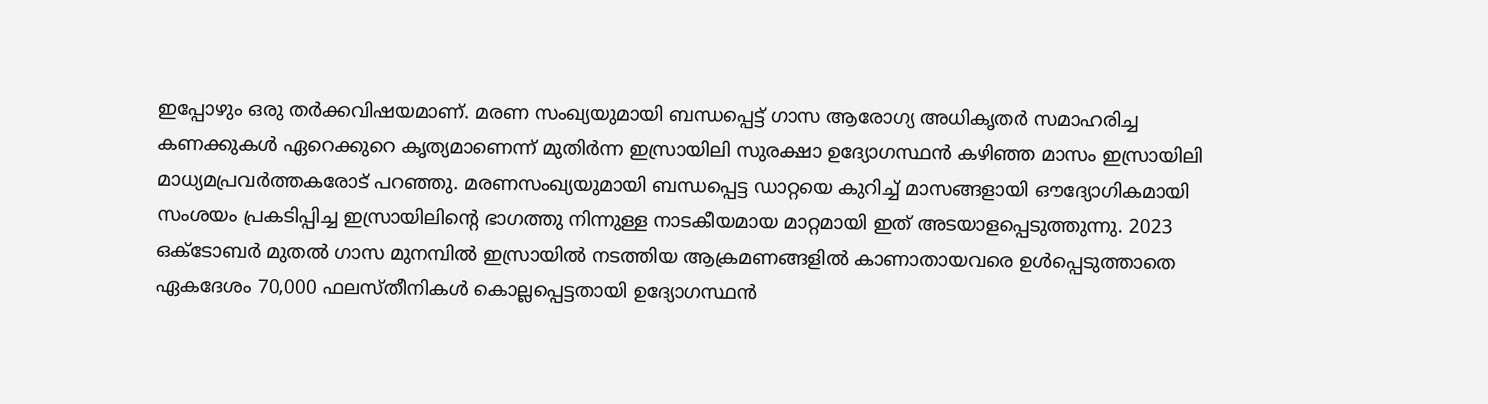ഇപ്പോഴും ഒരു തര്‍ക്കവിഷയമാണ്. മരണ സംഖ്യയുമായി ബന്ധപ്പെട്ട് ഗാസ ആരോഗ്യ അധികൃതര്‍ സമാഹരിച്ച കണക്കുകള്‍ ഏറെക്കുറെ കൃത്യമാണെന്ന് മുതിര്‍ന്ന ഇസ്രായിലി സുരക്ഷാ ഉദ്യോഗസ്ഥന്‍ കഴിഞ്ഞ മാസം ഇസ്രായിലി മാധ്യമപ്രവര്‍ത്തകരോട് പറഞ്ഞു. മരണസംഖ്യയുമായി ബന്ധപ്പെട്ട ഡാറ്റയെ കുറിച്ച് മാസങ്ങളായി ഔദ്യോഗികമായി സംശയം പ്രകടിപ്പിച്ച ഇസ്രായിലിന്റെ ഭാഗത്തു നിന്നുള്ള നാടകീയമായ മാറ്റമായി ഇത് അടയാളപ്പെടുത്തുന്നു. 2023 ഒക്ടോബര്‍ മുതല്‍ ഗാസ മുനമ്പില്‍ ഇസ്രായില്‍ നടത്തിയ ആക്രമണങ്ങളില്‍ കാണാതായവരെ ഉള്‍പ്പെടുത്താതെ ഏകദേശം 70,000 ഫലസ്തീനികള്‍ കൊല്ലപ്പെട്ടതായി ഉദ്യോഗസ്ഥന്‍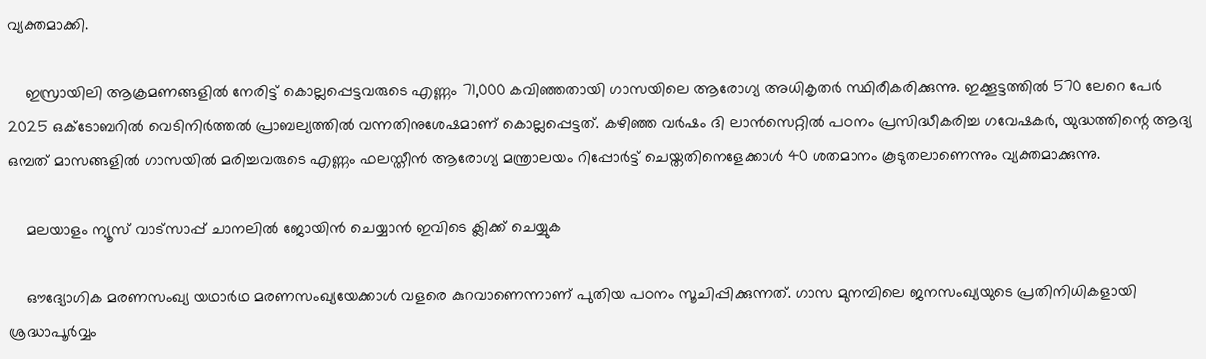വ്യക്തമാക്കി.

    ഇസ്രായിലി ആക്രമണങ്ങളില്‍ നേരിട്ട് കൊല്ലപ്പെട്ടവരുടെ എണ്ണം 71,000 കവിഞ്ഞതായി ഗാസയിലെ ആരോഗ്യ അധികൃതര്‍ സ്ഥിരീകരിക്കുന്നു. ഇക്കൂട്ടത്തില്‍ 570 ലേറെ പേര്‍ 2025 ഒക്ടോബറില്‍ വെടിനിര്‍ത്തല്‍ പ്രാബല്യത്തില്‍ വന്നതിനുശേഷമാണ് കൊല്ലപ്പെട്ടത്. കഴിഞ്ഞ വര്‍ഷം ദി ലാന്‍സെറ്റില്‍ പഠനം പ്രസിദ്ധീകരിച്ച ഗവേഷകര്‍, യുദ്ധത്തിന്റെ ആദ്യ ഒമ്പത് മാസങ്ങളില്‍ ഗാസയില്‍ മരിച്ചവരുടെ എണ്ണം ഫലസ്തീന്‍ ആരോഗ്യ മന്ത്രാലയം റിപ്പോര്‍ട്ട് ചെയ്തതിനെളേക്കാള്‍ 40 ശതമാനം കൂടുതലാണെന്നും വ്യക്തമാക്കുന്നു.

    മലയാളം ന്യൂസ് വാട്സാപ്പ് ചാനലിൽ ജോയിൻ ചെയ്യാൻ ഇവിടെ ക്ലിക്ക് ചെയ്യുക

    ഔദ്യോഗിക മരണസംഖ്യ യഥാര്‍ഥ മരണസംഖ്യയേക്കാള്‍ വളരെ കുറവാണെന്നാണ് പുതിയ പഠനം സൂചിപ്പിക്കുന്നത്. ഗാസ മുനമ്പിലെ ജനസംഖ്യയുടെ പ്രതിനിധികളായി ശ്രദ്ധാപൂര്‍വ്വം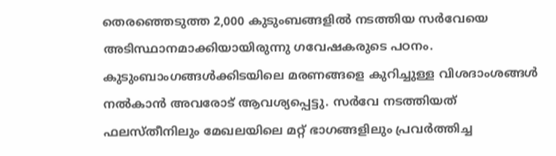തെരഞ്ഞെടുത്ത 2,000 കുടുംബങ്ങളില്‍ നടത്തിയ സര്‍വേയെ അടിസ്ഥാനമാക്കിയായിരുന്നു ഗവേഷകരുടെ പഠനം. കുടുംബാംഗങ്ങള്‍ക്കിടയിലെ മരണങ്ങളെ കുറിച്ചുള്ള വിശദാംശങ്ങള്‍ നല്‍കാന്‍ അവരോട് ആവശ്യപ്പെട്ടു. സര്‍വേ നടത്തിയത് ഫലസ്തീനിലും മേഖലയിലെ മറ്റ് ഭാഗങ്ങളിലും പ്രവര്‍ത്തിച്ച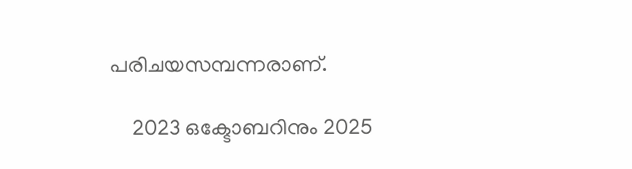പരിചയസമ്പന്നരാണ്.

    2023 ഒക്ടോബറിനും 2025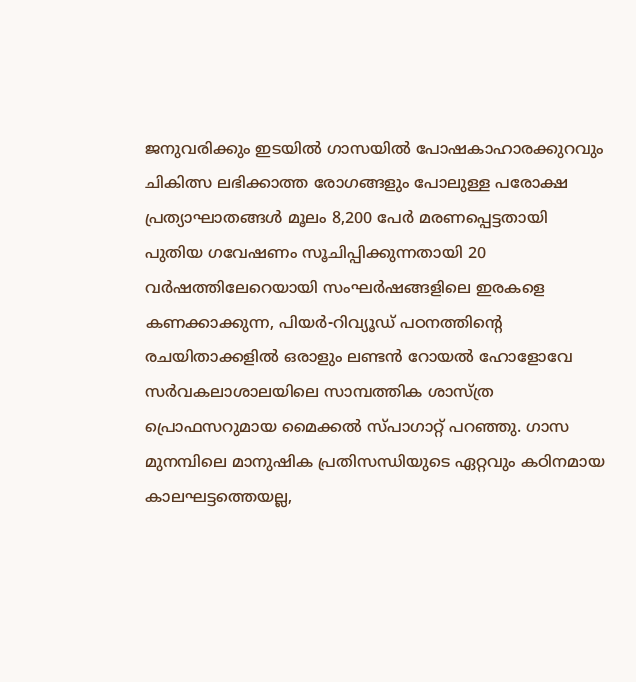ജനുവരിക്കും ഇടയില്‍ ഗാസയില്‍ പോഷകാഹാരക്കുറവും ചികിത്സ ലഭിക്കാത്ത രോഗങ്ങളും പോലുള്ള പരോക്ഷ പ്രത്യാഘാതങ്ങള്‍ മൂലം 8,200 പേര്‍ മരണപ്പെട്ടതായി പുതിയ ഗവേഷണം സൂചിപ്പിക്കുന്നതായി 20 വര്‍ഷത്തിലേറെയായി സംഘര്‍ഷങ്ങളിലെ ഇരകളെ കണക്കാക്കുന്ന, പിയര്‍-റിവ്യൂഡ് പഠനത്തിന്റെ രചയിതാക്കളില്‍ ഒരാളും ലണ്ടന്‍ റോയല്‍ ഹോളോവേ സര്‍വകലാശാലയിലെ സാമ്പത്തിക ശാസ്ത്ര പ്രൊഫസറുമായ മൈക്കല്‍ സ്പാഗാറ്റ് പറഞ്ഞു. ഗാസ മുനമ്പിലെ മാനുഷിക പ്രതിസന്ധിയുടെ ഏറ്റവും കഠിനമായ കാലഘട്ടത്തെയല്ല,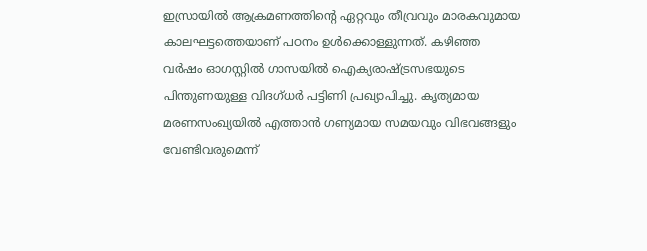ഇസ്രായില്‍ ആക്രമണത്തിന്റെ ഏറ്റവും തീവ്രവും മാരകവുമായ കാലഘട്ടത്തെയാണ് പഠനം ഉള്‍ക്കൊള്ളുന്നത്. കഴിഞ്ഞ വര്‍ഷം ഓഗസ്റ്റില്‍ ഗാസയില്‍ ഐക്യരാഷ്ട്രസഭയുടെ പിന്തുണയുള്ള വിദഗ്ധര്‍ പട്ടിണി പ്രഖ്യാപിച്ചു. കൃത്യമായ മരണസംഖ്യയില്‍ എത്താന്‍ ഗണ്യമായ സമയവും വിഭവങ്ങളും വേണ്ടിവരുമെന്ന്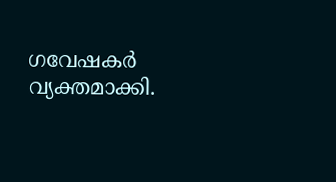ഗവേഷകര്‍ വ്യക്തമാക്കി.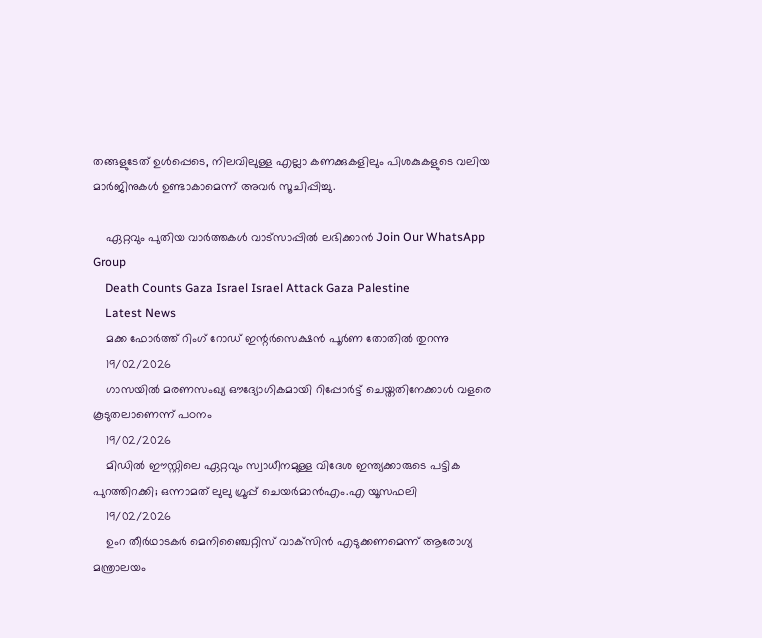തങ്ങളുടേത് ഉള്‍പ്പെടെ, നിലവിലുള്ള എല്ലാ കണക്കുകളിലും പിശകുകളുടെ വലിയ മാര്‍ജിനുകള്‍ ഉണ്ടാകാമെന്ന് അവര്‍ സൂചിപ്പിച്ചു.

    ഏറ്റവും പുതിയ വാർത്തകൾ വാട്സാപ്പിൽ ലഭിക്കാൻ Join Our WhatsApp Group
    Death Counts Gaza Israel Israel Attack Gaza Palestine
    Latest News
    മക്ക ഫോര്‍ത്ത് റിംഗ് റോഡ് ഇന്റര്‍സെക്ഷന്‍ പൂര്‍ണ തോതില്‍ തുറന്നു
    19/02/2026
    ഗാസയില്‍ മരണസംഖ്യ ഔദ്യോഗികമായി റിപ്പോര്‍ട്ട് ചെയ്തതിനേക്കാള്‍ വളരെ കൂടുതലാണെന്ന് പഠനം
    19/02/2026
    മിഡില്‍ ഈസ്റ്റിലെ ഏറ്റവും സ്വാധീനമുള്ള വിദേശ ഇന്ത്യക്കാരുടെ പട്ടിക പുറത്തിറക്കി; ഒന്നാമത് ലുലു ഗ്രൂപ്പ് ചെയർമാൻഎം.എ യൂസഫലി
    19/02/2026
    ഉംറ തീര്‍ഥാടകര്‍ മെനിഞ്ചൈറ്റിസ് വാക്‌സിന്‍ എടുക്കണമെന്ന് ആരോഗ്യ മന്ത്രാലയം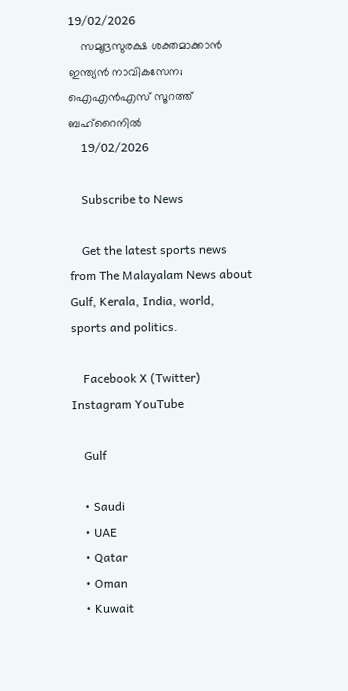19/02/2026
    സമുദ്രസുരക്ഷ ശക്തമാക്കാൻ ഇന്ത്യൻ നാവികസേന; ഐഎൻഎസ് സൂറത്ത് ബഹ്‌റൈനിൽ
    19/02/2026

    Subscribe to News

    Get the latest sports news from The Malayalam News about Gulf, Kerala, India, world, sports and politics.

    Facebook X (Twitter) Instagram YouTube

    Gulf

    • Saudi
    • UAE
    • Qatar
    • Oman
    • Kuwait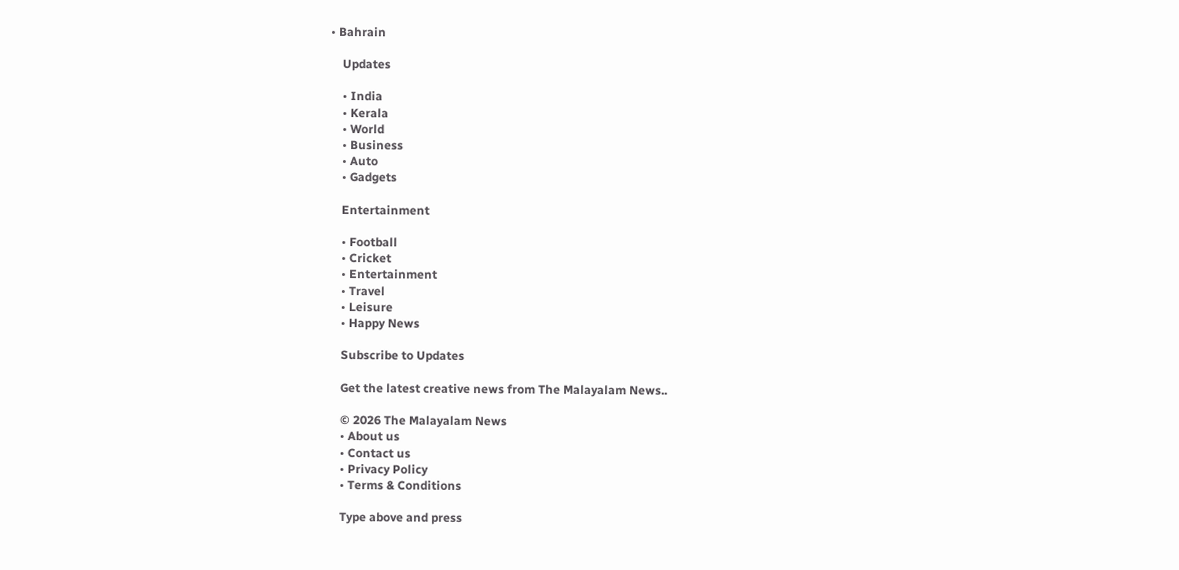• Bahrain

    Updates

    • India
    • Kerala
    • World
    • Business
    • Auto
    • Gadgets

    Entertainment

    • Football
    • Cricket
    • Entertainment
    • Travel
    • Leisure
    • Happy News

    Subscribe to Updates

    Get the latest creative news from The Malayalam News..

    © 2026 The Malayalam News
    • About us
    • Contact us
    • Privacy Policy
    • Terms & Conditions

    Type above and press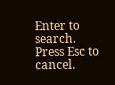Enter to search. Press Esc to cancel.